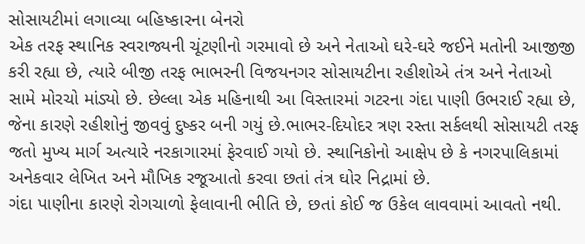સોસાયટીમાં લગાવ્યા બહિષ્કારના બેનરો
એક તરફ સ્થાનિક સ્વરાજ્યની ચૂંટણીનો ગરમાવો છે અને નેતાઓ ઘરે-ઘરે જઈને મતોની આજીજી કરી રહ્યા છે, ત્યારે બીજી તરફ ભાભરની વિજયનગર સોસાયટીના રહીશોએ તંત્ર અને નેતાઓ સામે મોરચો માંડ્યો છે. છેલ્લા એક મહિનાથી આ વિસ્તારમાં ગટરના ગંદા પાણી ઉભરાઈ રહ્યા છે, જેના કારણે રહીશોનું જીવવું દુષ્કર બની ગયું છે.ભાભર-દિયોદર ત્રણ રસ્તા સર્કલથી સોસાયટી તરફ જતો મુખ્ય માર્ગ અત્યારે નરકાગારમાં ફેરવાઈ ગયો છે. સ્થાનિકોનો આક્ષેપ છે કે નગરપાલિકામાં અનેકવાર લેખિત અને મૌખિક રજૂઆતો કરવા છતાં તંત્ર ઘોર નિદ્રામાં છે.
ગંદા પાણીના કારણે રોગચાળો ફેલાવાની ભીતિ છે, છતાં કોઈ જ ઉકેલ લાવવામાં આવતો નથી.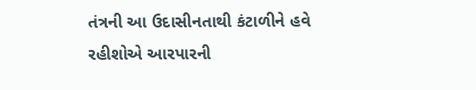તંત્રની આ ઉદાસીનતાથી કંટાળીને હવે રહીશોએ આરપારની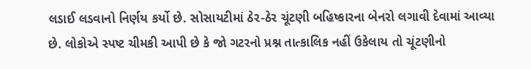લડાઈ લડવાનો નિર્ણય કર્યો છે. સોસાયટીમાં ઠેર-ઠેર ચૂંટણી બહિષ્કારના બેનરો લગાવી દેવામાં આવ્યા છે. લોકોએ સ્પષ્ટ ચીમકી આપી છે કે જો ગટરનો પ્રશ્ન તાત્કાલિક નહીં ઉકેલાય તો ચૂંટણીનો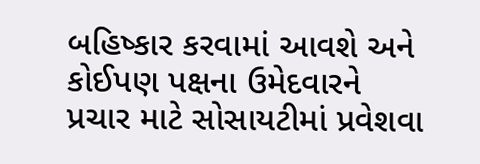બહિષ્કાર કરવામાં આવશે અને કોઈપણ પક્ષના ઉમેદવારને પ્રચાર માટે સોસાયટીમાં પ્રવેશવા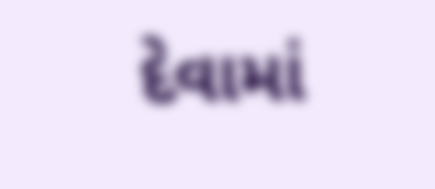દેવામાં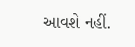આવશે નહીં.